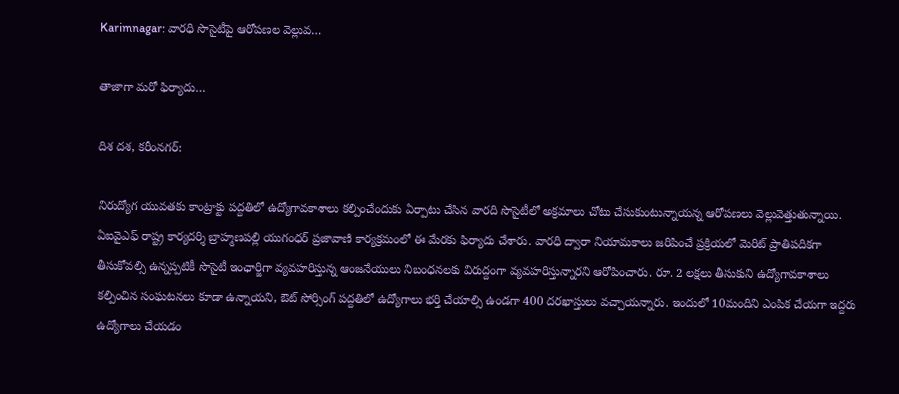Karimnagar: వారధి సొసైటీపై ఆరోపణల వెల్లువ…

తాజాగా మరో ఫిర్యాదు…

దిశ దశ, కరీంనగర్:

నిరుద్యోగ యువతకు కాంట్రాక్టు పద్దతిలో ఉద్యోగావకాశాలు కల్పించేందుకు ఏర్పాటు చేసిన వారది సొసైటీలో అక్రమాలు చోటు చేసుకుంటున్నాయన్న ఆరోపణలు వెల్లువెత్తుతున్నాయి. ఏఐవైఎఫ్ రాష్ట్ర కార్యదర్శి బ్రాహ్మణపల్లి యుగంధర్ ప్రజావాణి కార్యక్రమంలో ఈ మేరకు ఫిర్యాదు చేశారు. వారధి ద్వారా నియామకాలు జరిపించే ప్రక్రియలో మెరిట్ ప్రాతిపదికగా తీసుకోవల్సి ఉన్నప్పటికీ సొసైటీ ఇంఛార్జిగా వ్యవహరిస్తున్న ఆంజనేయులు నిబంధనలకు విరుద్దంగా వ్యవహరిస్తున్నారని ఆరోపించారు. రూ. 2 లక్షలు తీసుకుని ఉద్యోగావకాశాలు కల్పించిన సంఘటనలు కూడా ఉన్నాయని, ఔట్ సోర్సింగ్ పద్దతిలో ఉద్యోగాలు భర్తి చేయాల్సి ఉండగా 400 దరఖాస్తులు వచ్చాయన్నారు. ఇందులో 10మందిని ఎంపిక చేయగా ఇద్దరు ఉద్యోగాలు చేయడం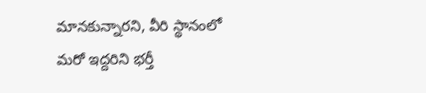మానకున్నారని, వీరి స్థానంలో మరో ఇద్దరిని భర్తీ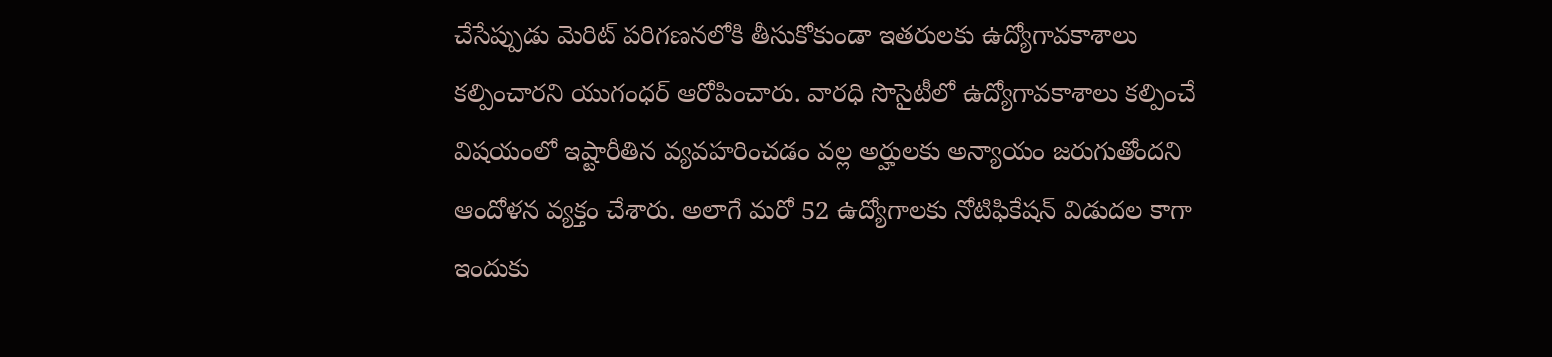చేసేప్పుడు మెరిట్ పరిగణనలోకి తీసుకోకుండా ఇతరులకు ఉద్యోగావకాశాలు కల్పించారని యుగంధర్ ఆరోపించారు. వారధి సొసైటీలో ఉద్యోగావకాశాలు కల్పించే విషయంలో ఇష్టారీతిన వ్యవహరించడం వల్ల అర్హులకు అన్యాయం జరుగుతోందని ఆందోళన వ్యక్తం చేశారు. అలాగే మరో 52 ఉద్యోగాలకు నోటిఫికేషన్ విడుదల కాగా ఇందుకు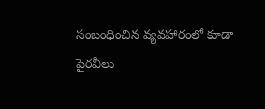సంబంధించిన వ్యవహారంలో కూడా పైరవీలు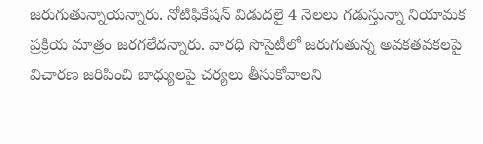జరుగుతున్నాయన్నారు. నోటిఫికేషన్ విడుదలై 4 నెలలు గడుస్తున్నా నియామక ప్రక్రియ మాత్రం జరగలేదన్నారు. వారధి సొసైటీలో జరుగుతున్న అవకతవకలపై విచారణ జరిపించి బాధ్యులపై చర్యలు తీసుకోవాలని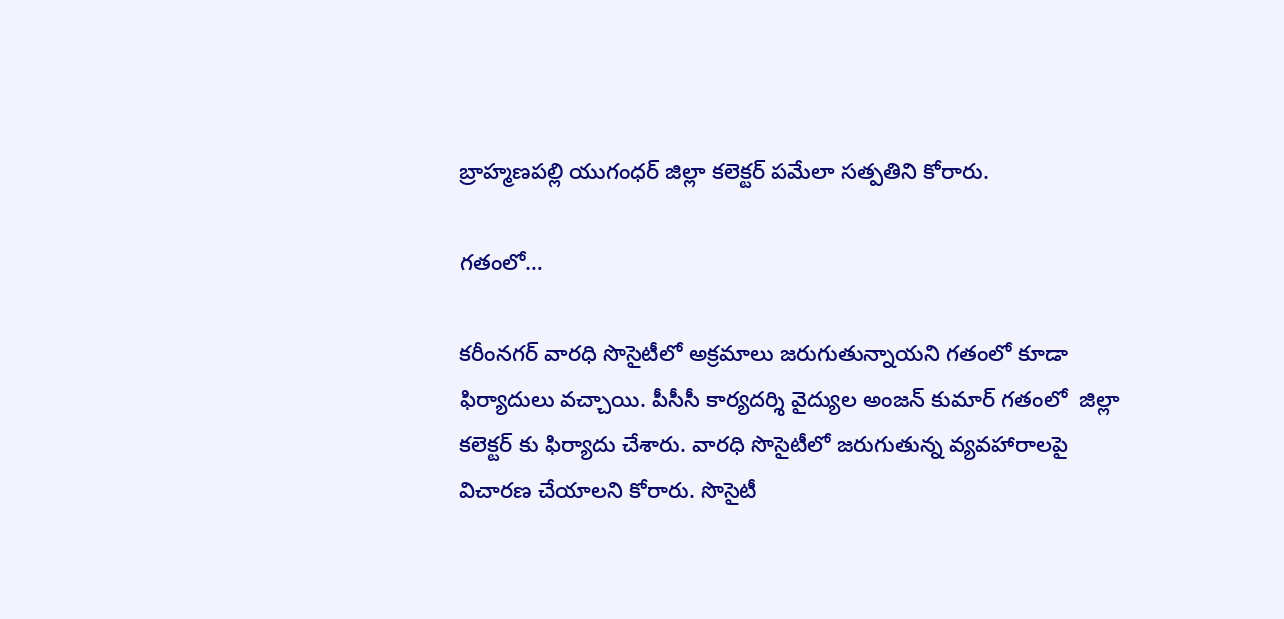బ్రాహ్మణపల్లి యుగంధర్ జిల్లా కలెక్టర్ పమేలా సత్పతిని కోరారు.

గతంలో…

కరీంనగర్ వారధి సొసైటీలో అక్రమాలు జరుగుతున్నాయని గతంలో కూడా ఫిర్యాదులు వచ్చాయి. పీసీసీ కార్యదర్శి వైద్యుల అంజన్ కుమార్ గతంలో  జిల్లా కలెక్టర్ కు ఫిర్యాదు చేశారు. వారధి సొసైటీలో జరుగుతున్న వ్యవహారాలపై విచారణ చేయాలని కోరారు. సొసైటీ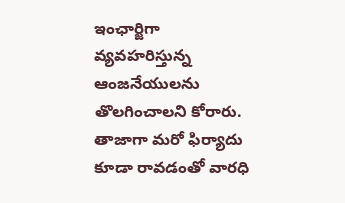ఇంఛార్జిగా వ్యవహరిస్తున్న ఆంజనేయులను తొలగించాలని కోరారు. తాజాగా మరో ఫిర్యాదు కూడా రావడంతో వారధి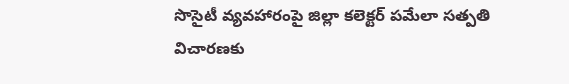సొసైటీ వ్యవహారంపై జిల్లా కలెక్టర్ పమేలా సత్పతి విచారణకు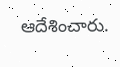ఆదేశించారు.